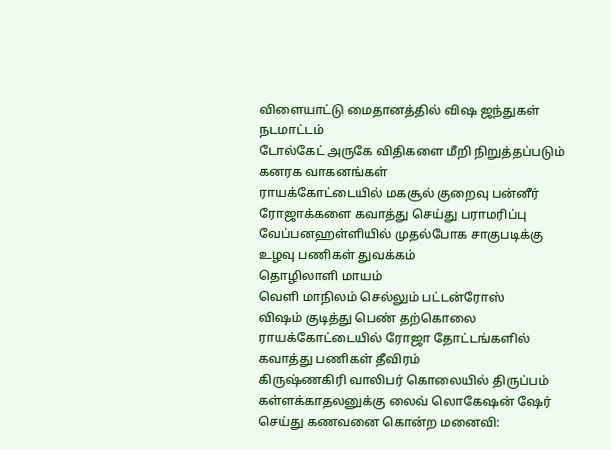விளையாட்டு மைதானத்தில் விஷ ஜந்துகள் நடமாட்டம்
டோல்கேட் அருகே விதிகளை மீறி நிறுத்தப்படும் கனரக வாகனங்கள்
ராயக்கோட்டையில் மகசூல் குறைவு பன்னீர் ரோஜாக்களை கவாத்து செய்து பராமரிப்பு
வேப்பனஹள்ளியில் முதல்போக சாகுபடிக்கு உழவு பணிகள் துவக்கம்
தொழிலாளி மாயம்
வெளி மாநிலம் செல்லும் பட்டன்ரோஸ்
விஷம் குடித்து பெண் தற்கொலை
ராயக்கோட்டையில் ரோஜா தோட்டங்களில் கவாத்து பணிகள் தீவிரம்
கிருஷ்ணகிரி வாலிபர் கொலையில் திருப்பம் கள்ளக்காதலனுக்கு லைவ் லொகேஷன் ஷேர் செய்து கணவனை கொன்ற மனைவி: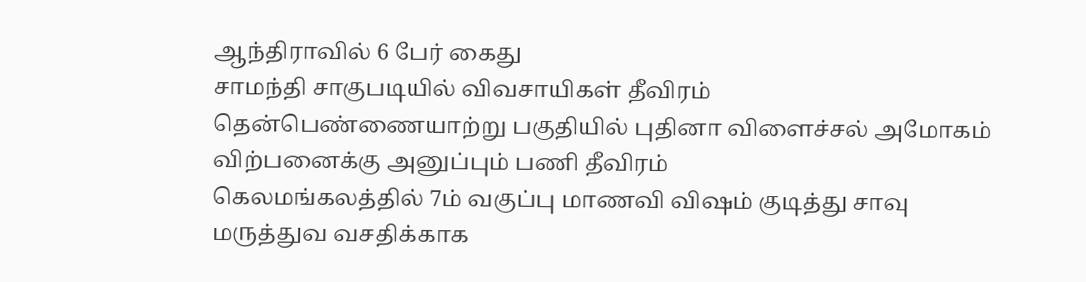ஆந்திராவில் 6 பேர் கைது
சாமந்தி சாகுபடியில் விவசாயிகள் தீவிரம்
தென்பெண்ணையாற்று பகுதியில் புதினா விளைச்சல் அமோகம் விற்பனைக்கு அனுப்பும் பணி தீவிரம்
கெலமங்கலத்தில் 7ம் வகுப்பு மாணவி விஷம் குடித்து சாவு
மருத்துவ வசதிக்காக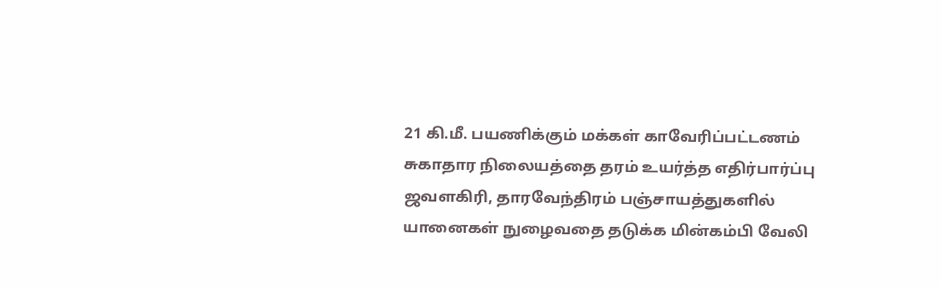21 கி.மீ. பயணிக்கும் மக்கள் காவேரிப்பட்டணம் சுகாதார நிலையத்தை தரம் உயர்த்த எதிர்பார்ப்பு
ஜவளகிரி, தாரவேந்திரம் பஞ்சாயத்துகளில் யானைகள் நுழைவதை தடுக்க மின்கம்பி வேலி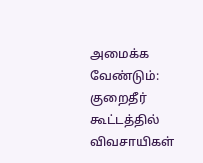அமைக்க வேண்டும்: குறைதீர் கூட்டத்தில் விவசாயிகள்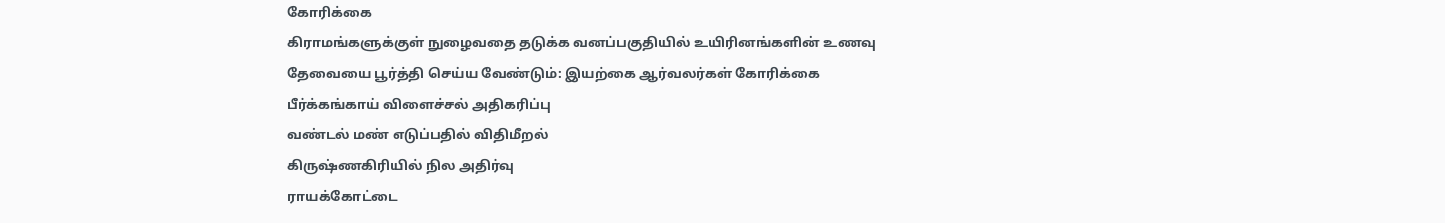கோரிக்கை
கிராமங்களுக்குள் நுழைவதை தடுக்க வனப்பகுதியில் உயிரினங்களின் உணவு தேவையை பூர்த்தி செய்ய வேண்டும்: இயற்கை ஆர்வலர்கள் கோரிக்கை
பீர்க்கங்காய் விளைச்சல் அதிகரிப்பு
வண்டல் மண் எடுப்பதில் விதிமீறல்
கிருஷ்ணகிரியில் நில அதிர்வு
ராயக்கோட்டை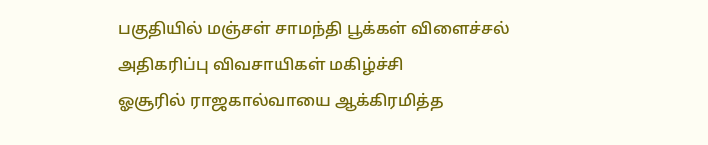பகுதியில் மஞ்சள் சாமந்தி பூக்கள் விளைச்சல் அதிகரிப்பு விவசாயிகள் மகிழ்ச்சி
ஓசூரில் ராஜகால்வாயை ஆக்கிரமித்த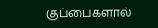குப்பைகளால்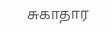சுகாதார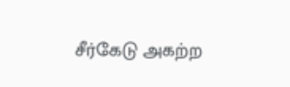சீர்கேடு அகற்ற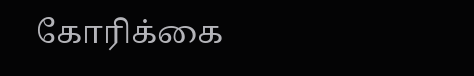கோரிக்கை